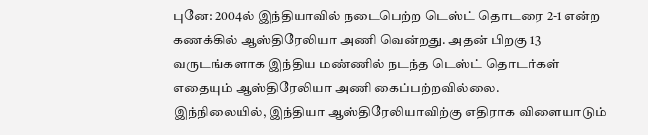புனே: 2004ல் இந்தியாவில் நடைபெற்ற டெஸ்ட் தொடரை 2-1 என்ற கணக்கில் ஆஸ்திரேலியா அணி வென்றது. அதன் பிறகு 13 வருடங்களாக இந்திய மண்ணில் நடந்த டெஸ்ட் தொடர்கள் எதையும் ஆஸ்திரேலியா அணி கைப்பற்றவில்லை.
இந்நிலையில், இந்தியா ஆஸ்திரேலியாவிற்கு எதிராக விளையாடும்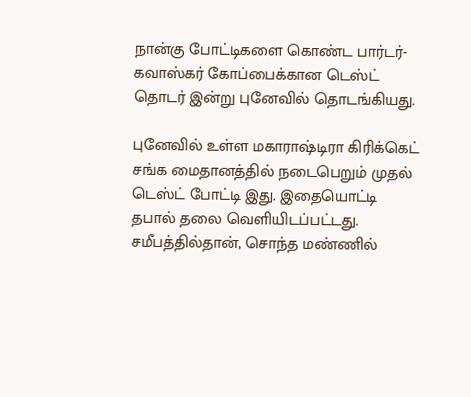நான்கு போட்டிகளை கொண்ட பார்டர்-கவாஸ்கர் கோப்பைக்கான டெஸ்ட் தொடர் இன்று புனேவில் தொடங்கியது.

புனேவில் உள்ள மகாராஷ்டிரா கிரிக்கெட் சங்க மைதானத்தில் நடைபெறும் முதல் டெஸ்ட் போட்டி இது. இதையொட்டி தபால் தலை வெளியிடப்பட்டது.
சமீபத்தில்தான், சொந்த மண்ணில்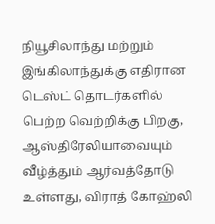நியூசிலாந்து மற்றும் இங்கிலாந்துக்கு எதிரான டெஸ்ட் தொடர்களில் பெற்ற வெற்றிக்கு பிறகு, ஆஸ்திரேலியாவையும் வீழ்த்தும் ஆர்வத்தோடு உள்ளது, விராத் கோஹ்லி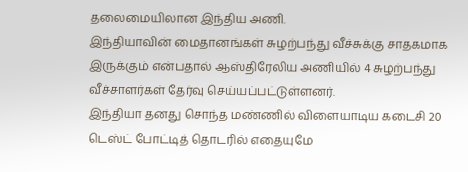தலைமையிலான இந்திய அணி.
இந்தியாவின் மைதானங்கள் சுழற்பந்து வீச்சுக்கு சாதகமாக இருக்கும் என்பதால் ஆஸ்திரேலிய அணியில் 4 சுழற்பந்து வீச்சாளர்கள் தேர்வு செய்யப்பட்டுள்ளனர்.
இந்தியா தனது சொந்த மண்ணில் விளையாடிய கடைசி 20 டெஸ்ட் போட்டித் தொடரில் எதையுமே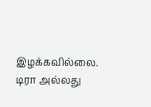இழக்கவில்லை. டிரா அல்லது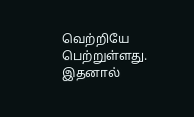வெற்றியே பெற்றுள்ளது. இதனால்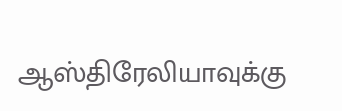ஆஸ்திரேலியாவுக்கு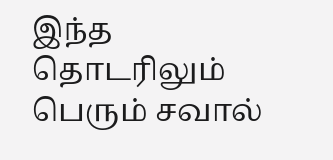இந்த தொடரிலும் பெரும் சவால்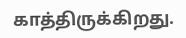காத்திருக்கிறது.